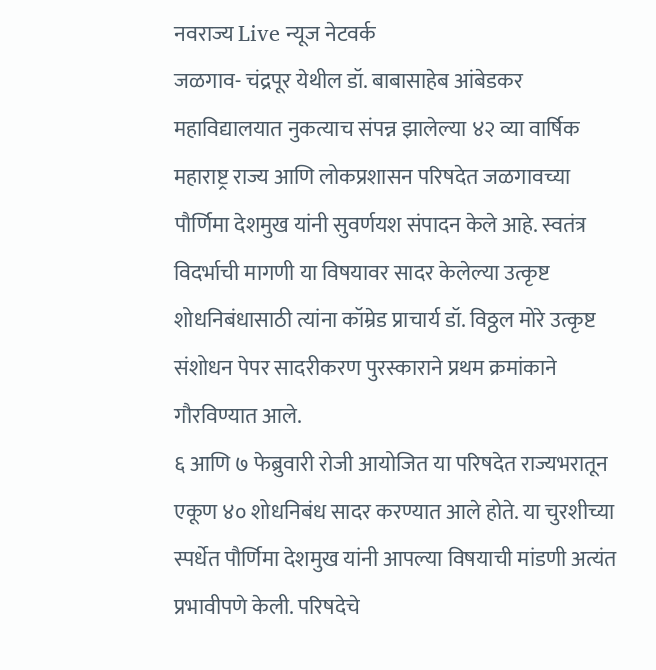नवराज्य Live न्यूज नेटवर्क
जळगाव- चंद्रपूर येथील डॉ. बाबासाहेब आंबेडकर महाविद्यालयात नुकत्याच संपन्न झालेल्या ४२ व्या वार्षिक महाराष्ट्र राज्य आणि लोकप्रशासन परिषदेत जळगावच्या पौर्णिमा देशमुख यांनी सुवर्णयश संपादन केले आहे. स्वतंत्र विदर्भाची मागणी या विषयावर सादर केलेल्या उत्कृष्ट शोधनिबंधासाठी त्यांना कॉम्रेड प्राचार्य डॉ. विठ्ठल मोरे उत्कृष्ट संशोधन पेपर सादरीकरण पुरस्काराने प्रथम क्रमांकाने गौरविण्यात आले.
६ आणि ७ फेब्रुवारी रोजी आयोजित या परिषदेत राज्यभरातून एकूण ४० शोधनिबंध सादर करण्यात आले होते. या चुरशीच्या स्पर्धेत पौर्णिमा देशमुख यांनी आपल्या विषयाची मांडणी अत्यंत प्रभावीपणे केली. परिषदेचे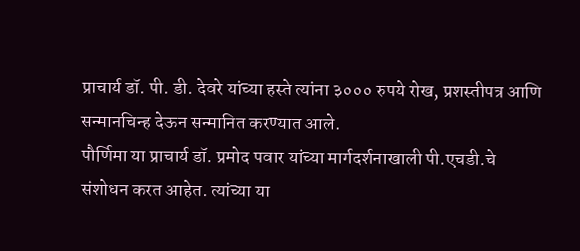प्राचार्य डॉ. पी. डी. देवरे यांच्या हस्ते त्यांना ३००० रुपये रोख, प्रशस्तीपत्र आणि सन्मानचिन्ह देऊन सन्मानित करण्यात आले.
पौर्णिमा या प्राचार्य डॉ. प्रमोद पवार यांच्या मार्गदर्शनाखाली पी.एचडी.चे संशोधन करत आहेत. त्यांच्या या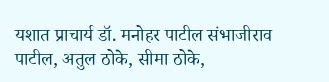यशात प्राचार्य डॉ. मनोहर पाटील संभाजीराव पाटील, अतुल ठोके, सीमा ठोके,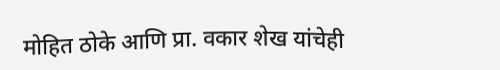मोहित ठोके आणि प्रा. वकार शेख यांचेही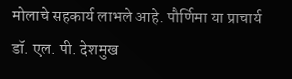मोलाचे सहकार्य लाभले आहे. पौर्णिमा या प्राचार्य डॉ. एल. पी. देशमुख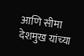आणि सीमा देशमुख यांच्या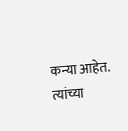कन्या आहेत. त्यांच्या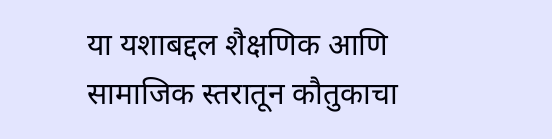या यशाबद्दल शैक्षणिक आणि सामाजिक स्तरातून कौतुकाचा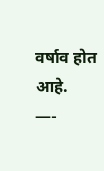वर्षाव होत आहे.
—-